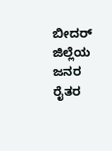ಬೀದರ್ ಜಿಲ್ಲೆಯ ಜನರ ರೈತರ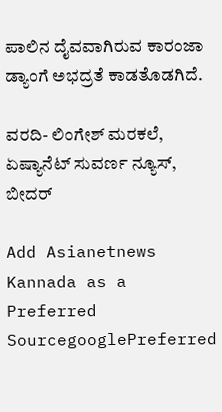ಪಾಲಿನ ದೈವವಾಗಿರುವ ಕಾರಂಜಾ ಡ್ಯಾಂಗೆ ಅಭದ್ರತೆ ಕಾಡತೊಡಗಿದೆ.

ವರದಿ- ಲಿಂಗೇಶ್ ಮರಕಲೆ, ಏಷ್ಯಾನೆಟ್ ಸುವರ್ಣ ನ್ಯೂಸ್, ಬೀದರ್

Add Asianetnews Kannada as a Preferred SourcegooglePreferred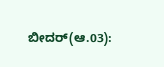ಬೀದರ್(ಆ.03):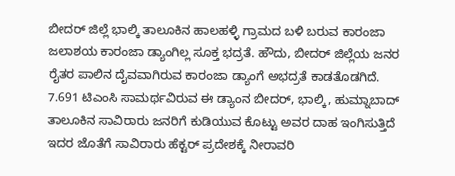ಬೀದರ್‌ ಜಿಲ್ಲೆ ಭಾಲ್ಕಿ ತಾಲೂಕಿನ ಹಾಲಹಳ್ಳಿ ಗ್ರಾಮದ ಬಳಿ ಬರುವ ಕಾರಂಜಾ ಜಲಾಶಯ ಕಾರಂಜಾ ಡ್ಯಾಂಗಿಲ್ಲ ಸೂಕ್ತ ಭದ್ರತೆ. ಹೌದು, ಬೀದರ್ ಜಿಲ್ಲೆಯ ಜನರ ರೈತರ ಪಾಲಿನ ದೈವವಾಗಿರುವ ಕಾರಂಜಾ ಡ್ಯಾಂಗೆ ಅಭದ್ರತೆ ಕಾಡತೊಡಗಿದೆ. 7.691 ಟಿಎಂಸಿ ಸಾಮರ್ಥವಿರುವ ಈ ಡ್ಯಾಂನ ಬೀದರ್, ಭಾಲ್ಕಿ, ಹುಮ್ನಾಬಾದ್ ತಾಲೂಕಿನ ಸಾವಿರಾರು ಜನರಿಗೆ ಕುಡಿಯುವ ಕೊಟ್ಟು ಅವರ ದಾಹ ಇಂಗಿಸುತ್ತಿದೆ ಇದರ ಜೊತೆಗೆ ಸಾವಿರಾರು ಹೆಕ್ಟರ್ ಪ್ರದೇಶಕ್ಕೆ ನೀರಾವರಿ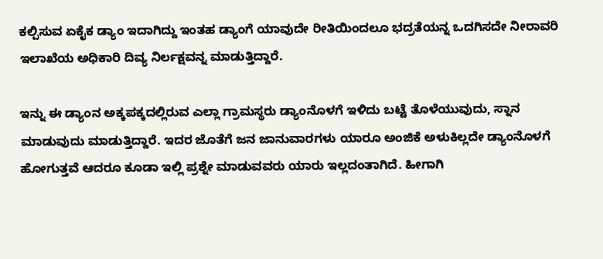ಕಲ್ಪಿಸುವ ಏಕೈಕ ಡ್ಯಾಂ ಇದಾಗಿದ್ದು ಇಂತಹ ಡ್ಯಾಂಗೆ ಯಾವುದೇ ರೀತಿಯಿಂದಲೂ ಭದ್ರತೆಯನ್ನ ಒದಗಿಸದೇ ನೀರಾವರಿ ಇಲಾಖೆಯ ಅಧಿಕಾರಿ ದಿವ್ಯ ನಿರ್ಲಕ್ಷವನ್ನ ಮಾಡುತ್ತಿದ್ದಾರೆ.

ಇನ್ನು ಈ ಡ್ಯಾಂನ ಅಕ್ಕಪಕ್ಕದಲ್ಲಿರುವ ಎಲ್ಲಾ ಗ್ರಾಮಸ್ಥರು ಡ್ಯಾಂನೊಳಗೆ ಇಳಿದು ಬಟ್ಟೆ ತೊಳೆಯುವುದು, ಸ್ನಾನ ಮಾಡುವುದು ಮಾಡುತ್ತಿದ್ದಾರೆ. ಇದರ ಜೊತೆಗೆ ಜನ ಜಾನುವಾರಗಳು ಯಾರೂ ಅಂಜಿಕೆ ಅಳುಕಿಲ್ಲದೇ ಡ್ಯಾಂನೊಳಗೆ ಹೋಗುತ್ತವೆ ಆದರೂ ಕೂಡಾ ಇಲ್ಲಿ ಪ್ರಶ್ನೇ ಮಾಡುವವರು ಯಾರು ಇಲ್ಲದಂತಾಗಿದೆ. ಹೀಗಾಗಿ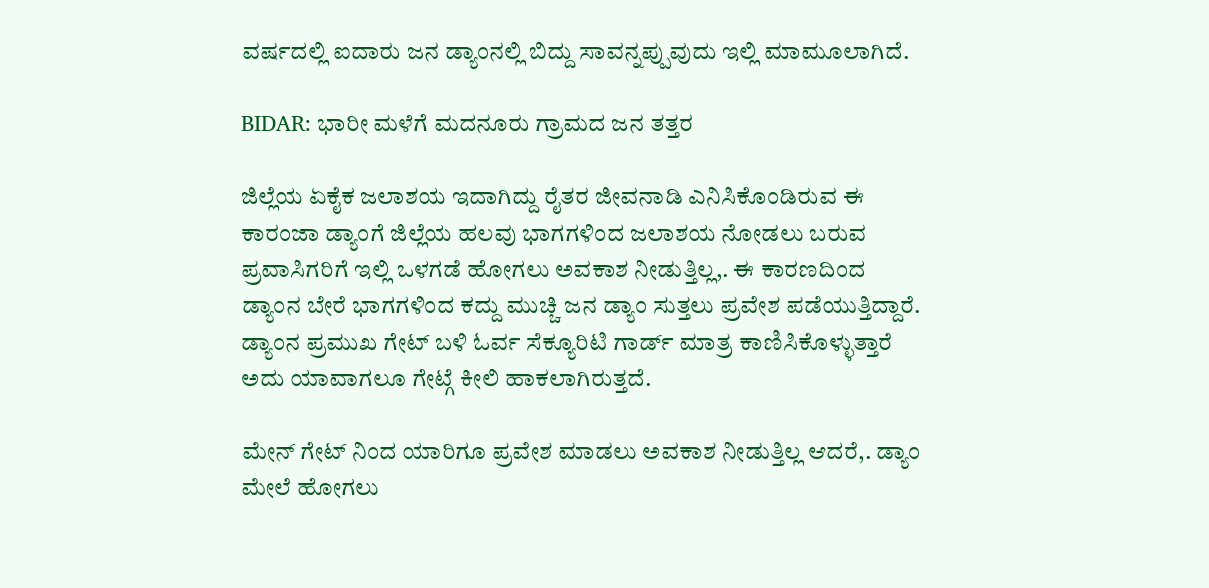ವರ್ಷದಲ್ಲಿ ಐದಾರು ಜನ ಡ್ಯಾಂನಲ್ಲಿ ಬಿದ್ದು ಸಾವನ್ನಪ್ಪುವುದು ಇಲ್ಲಿ ಮಾಮೂಲಾಗಿದೆ.

BIDAR: ಭಾರೀ ಮಳೆಗೆ ಮದನೂರು ಗ್ರಾಮದ ಜನ ತತ್ತರ

ಜಿಲ್ಲೆಯ ಏಕೈಕ ಜಲಾಶಯ ಇದಾಗಿದ್ದು ರೈತರ ಜೀವನಾಡಿ ಎನಿಸಿಕೊಂಡಿರುವ ಈ ಕಾರಂಜಾ ಡ್ಯಾಂಗೆ ಜಿಲ್ಲೆಯ ಹಲವು ಭಾಗಗಳಿಂದ ಜಲಾಶಯ ನೋಡಲು ಬರುವ ಪ್ರವಾಸಿಗರಿಗೆ ಇಲ್ಲಿ ಒಳಗಡೆ ಹೋಗಲು ಅವಕಾಶ ನೀಡುತ್ತಿಲ್ಲ,. ಈ ಕಾರಣದಿಂದ ಡ್ಯಾಂನ ಬೇರೆ ಭಾಗಗಳಿಂದ ಕದ್ದು ಮುಚ್ಚಿ ಜನ ಡ್ಯಾಂ ಸುತ್ತಲು ಪ್ರವೇಶ ಪಡೆಯುತ್ತಿದ್ದಾರೆ. ಡ್ಯಾಂನ ಪ್ರಮುಖ ಗೇಟ್ ಬಳಿ ಓರ್ವ ಸೆಕ್ಯೂರಿಟಿ ಗಾರ್ಡ್ ಮಾತ್ರ ಕಾಣಿಸಿಕೊಳ್ಳುತ್ತಾರೆ ಅದು ಯಾವಾಗಲೂ ಗೇಟ್ಗೆ ಕೀಲಿ ಹಾಕಲಾಗಿರುತ್ತದೆ.

ಮೇನ್ ಗೇಟ್ ನಿಂದ ಯಾರಿಗೂ ಪ್ರವೇಶ ಮಾಡಲು ಅವಕಾಶ ನೀಡುತ್ತಿಲ್ಲ ಆದರೆ,. ಡ್ಯಾಂ ಮೇಲೆ ಹೋಗಲು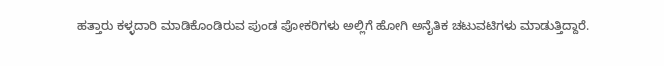ಹತ್ತಾರು ಕಳ್ಳದಾರಿ ಮಾಡಿಕೊಂಡಿರುವ ಪುಂಡ ಪೋಕರಿಗಳು ಅಲ್ಲಿಗೆ ಹೋಗಿ ಅನೈತಿಕ ಚಟುವಟಿಗಳು ಮಾಡುತ್ತಿದ್ದಾರೆ.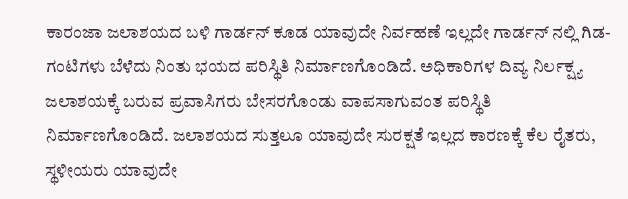ಕಾರಂಜಾ ಜಲಾಶಯದ ಬಳಿ ಗಾರ್ಡನ್ ಕೂಡ ಯಾವುದೇ ನಿರ್ವಹಣೆ ಇಲ್ಲದೇ ಗಾರ್ಡನ್ ನಲ್ಲಿ ಗಿಡ- ಗಂಟಿಗಳು ಬೆಳೆದು ನಿಂತು ಭಯದ ಪರಿಸ್ಥಿತಿ ನಿರ್ಮಾಣಗೊಂಡಿದೆ. ಅಧಿಕಾರಿಗಳ ದಿವ್ಯ ನಿರ್ಲಕ್ಷ್ಯ ಜಲಾಶಯಕ್ಕೆ ಬರುವ ಪ್ರವಾಸಿಗರು ಬೇಸರಗೊಂಡು ವಾಪಸಾಗುವಂತ ಪರಿಸ್ಥಿತಿ ನಿರ್ಮಾಣಗೊಂಡಿದೆ. ಜಲಾಶಯದ ಸುತ್ತಲೂ ಯಾವುದೇ ಸುರಕ್ಷತೆ ಇಲ್ಲದ ಕಾರಣಕ್ಕೆ ಕೆಲ ರೈತರು, ಸ್ಥಳೀಯರು ಯಾವುದೇ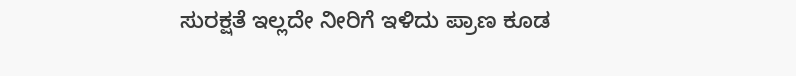ಸುರಕ್ಷತೆ ಇಲ್ಲದೇ ನೀರಿಗೆ ಇಳಿದು ಪ್ರಾಣ ಕೂಡ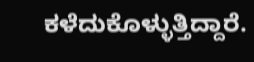ಕಳೆದುಕೊಳ್ಳುತ್ತಿದ್ದಾರೆ.